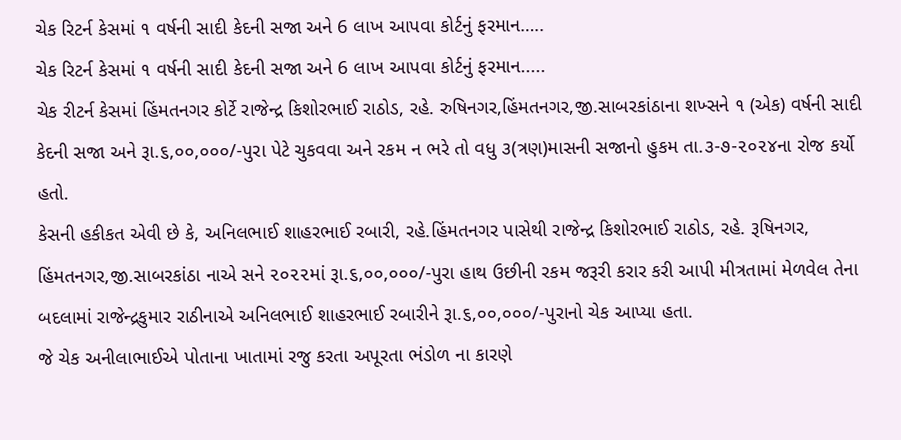ચેક રિટર્ન કેસમાં ૧ વર્ષની સાદી કેદની સજા અને 6 લાખ આપવા કોર્ટનું ફરમાન…..
ચેક રિટર્ન કેસમાં ૧ વર્ષની સાદી કેદની સજા અને 6 લાખ આપવા કોર્ટનું ફરમાન.....
ચેક રીટર્ન કેસમાં હિંમતનગર કોર્ટે રાજેન્દ્ર કિશોરભાઈ રાઠોડ, રહે. રુષિનગર,હિંમતનગર,જી.સાબરકાંઠાના શખ્સને ૧ (એક) વર્ષની સાદી કેદની સજા અને રૂા.૬,૦૦,૦૦૦/-પુરા પેટે ચુકવવા અને રકમ ન ભરે તો વધુ ૩(ત્રણ)માસની સજાનો હુકમ તા.૩-૭-૨૦૨૪ના રોજ કર્યો હતો.
કેસની હકીકત એવી છે કે, અનિલભાઈ શાહરભાઈ રબારી, રહે.હિંમતનગર પાસેથી રાજેન્દ્ર કિશોરભાઈ રાઠોડ, રહે. રૂષિનગર, હિંમતનગર,જી.સાબરકાંઠા નાએ સને ૨૦૨૨માં રૂા.૬,૦૦,૦૦૦/-પુરા હાથ ઉછીની રકમ જરૂરી કરાર કરી આપી મીત્રતામાં મેળવેલ તેના બદલામાં રાજેન્દ્રકુમાર રાઠીનાએ અનિલભાઈ શાહરભાઈ રબારીને રૂા.૬,૦૦,૦૦૦/-પુરાનો ચેક આપ્યા હતા.
જે ચેક અનીલાભાઈએ પોતાના ખાતામાં રજુ કરતા અપૂરતા ભંડોળ ના કારણે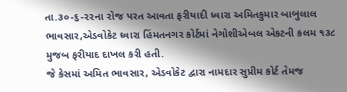તા.૩૦-૬-૨૨ના રોજ પરત આવતા ફરીયાદી ધ્વારા અમિતકુમાર બાબુલાલ ભાવસાર,એડવોકેટ ઘ્વારા હિંમતનગર કોર્ટમાં નેગોશીએબલ એકટની કલમ ૧૩૮ મુજબ ફરીયાદ દાખલ કરી હતી.
જે કેસમાં અમિત ભાવસાર, એડવોકેટ દ્વારા નામદાર સુપ્રીમ કોર્ટ તેમજ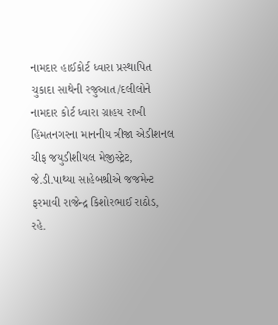નામદાર હાઈકોર્ટ ધ્વારા પ્રસ્થાપિત ચુકાદા સાથેની રજુઆત/દલીલોને નામદાર કોર્ટ ધ્વારા ગ્રાહય રાખી હિંમતનગરના માનનીય ત્રીજા એડીશનલ ચીફ જયુડીશીયલ મેજીસ્ટ્રેટ, જે.ડી.પાથ્યા સાહેબશ્રીએ જજમેન્ટ ફરમાવી રાજેન્દ્ર કિશોરભાઈ રાઠોડ, રહે.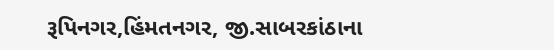રૂપિનગર,હિંમતનગર, જી.સાબરકાંઠાના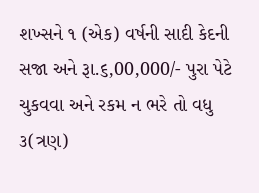શખ્સને ૧ (એક) વર્ષની સાદી કેદની સજા અને રૂા.૬,00,000/- પુરા પેટે ચુકવવા અને રકમ ન ભરે તો વધુ ૩(ત્રણ)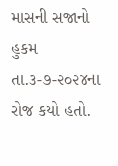માસની સજાનો હુકમ તા.૩-૭-૨૦૨૪ના રોજ કયો હતો.